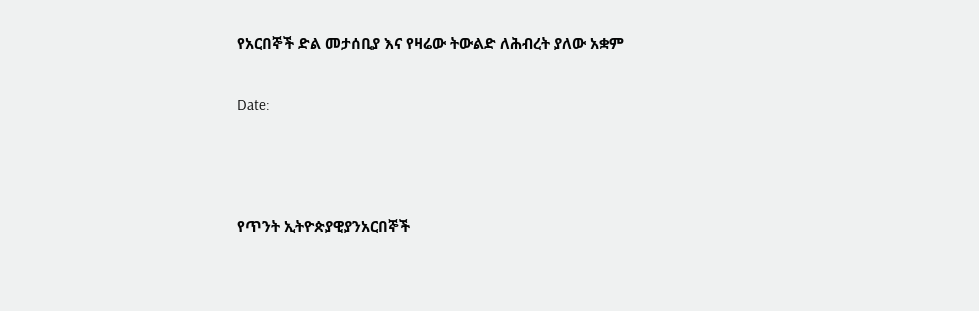የአርበኞች ድል መታሰቢያ እና የዛሬው ትውልድ ለሕብረት ያለው አቋም

Date:



የጥንት ኢትዮጵያዊያንአርበኞች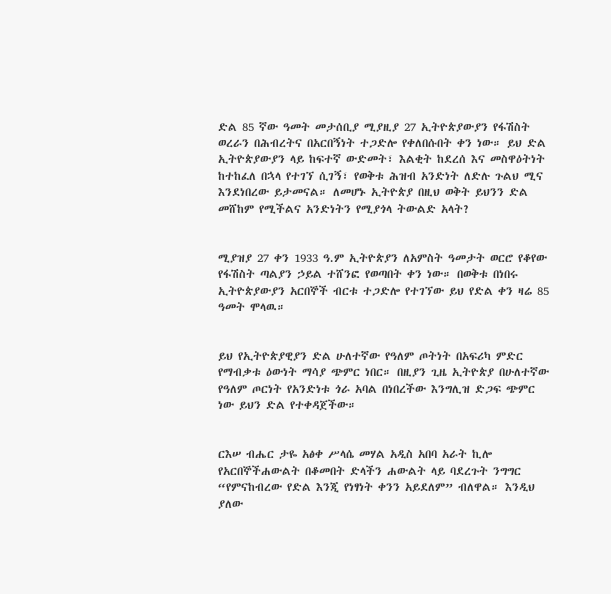ድል 85 ኛው ዓመት መታሰቢያ ሚያዚያ 27 ኢትዮጵያውያን የፋሽስት ወረራን በሕብረትና በአርበኝነት ተጋድሎ የቀለበሱበት ቀን ነው። ይህ ድል ኢትዮጵያውያን ላይ ከፍተኛ ውድመት፣ እልቂት ከደረሰ እና መስዋዕትነት ከተከፈለ በኋላ የተገኘ ሲገኝ፣ የወቅቱ ሕዝብ አንድነት ለድሉ ጉልህ ሚና እንደነበረው ይታመናል። ለመሆኑ ኢትዮጵያ በዚህ ወቅት ይህንን ድል መሸከም የሚችልና አንድነትን የሚያጎላ ትውልድ አላት?


ሚያዝያ 27 ቀን 1933 ዓ.ም ኢትዮጵያን ለአምስት ዓመታት ወርሮ የቆየው የፋሽስት ጣልያን ኃይል ተሸንፎ የወጣበት ቀን ነው። በወቅቱ በነበሩ ኢትዮጵያውያን አርበኞች ብርቱ ተጋድሎ የተገኘው ይህ የድል ቀን ዛሬ 85 ዓመት ሞላዉ።


ይህ የኢትዮጵያዊያን ድል ሁለተኛው የዓለም ጦትነት በአፍሪካ ምድር የማብቃቱ ዕውነት ማሳያ ጭምር ነበር። በዚያን ጊዜ ኢትዮጵያ በሁለተኛው የዓለም ጦርነት የአንድነቱ ጎራ አባል በነበረችው እንግሊዝ ድጋፍ ጭምር ነው ይህን ድል የተቀዳጀችው።


ርእሠ ብሔር ታዬ አፅቀ ሥላሴ መሃል አዲስ አበባ አራት ኪሎ የአርበኞችሐውልት በቆመበት ድላችን ሐውልት ላይ ባደረጉት ንግግር “የምናከብረው የድል እንጂ የነፃነት ቀንን አይደለም” ብለዋል። እንዲህ ያለው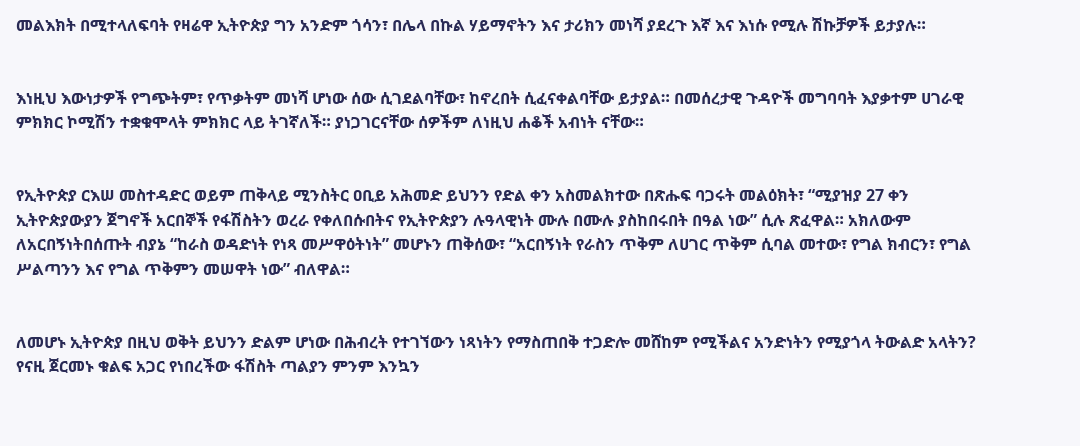መልእክት በሚተላለፍባት የዛሬዋ ኢትዮጵያ ግን አንድም ጎሳን፣ በሌላ በኩል ሃይማኖትን እና ታሪክን መነሻ ያደረጉ እኛ እና እነሱ የሚሉ ሽኩቻዎች ይታያሉ።


እነዚህ እውነታዎች የግጭትም፣ የጥቃትም መነሻ ሆነው ሰው ሲገደልባቸው፣ ከኖረበት ሲፈናቀልባቸው ይታያል። በመሰረታዊ ጉዳዮች መግባባት እያቃተም ሀገራዊ ምክክር ኮሚሽን ተቋቁሞላት ምክክር ላይ ትገኛለች። ያነጋገርናቸው ሰዎችም ለነዚህ ሐቆች አብነት ናቸው።


የኢትዮጵያ ርእሠ መስተዳድር ወይም ጠቅላይ ሚንስትር ዐቢይ አሕመድ ይህንን የድል ቀን አስመልክተው በጽሑፍ ባጋሩት መልዕክት፣ “ሚያዝያ 27 ቀን ኢትዮጵያውያን ጀግኖች አርበኞች የፋሽስትን ወረራ የቀለበሱበትና የኢትዮጵያን ሉዓላዊነት ሙሉ በሙሉ ያስከበሩበት በዓል ነው” ሲሉ ጽፈዋል። አክለውም ለአርበኝነትበሰጡት ብያኔ “ከራስ ወዳድነት የነጻ መሥዋዕትነት” መሆኑን ጠቅሰው፣ “አርበኝነት የራስን ጥቅም ለሀገር ጥቅም ሲባል መተው፣ የግል ክብርን፣ የግል ሥልጣንን እና የግል ጥቅምን መሠዋት ነው” ብለዋል።


ለመሆኑ ኢትዮጵያ በዚህ ወቅት ይህንን ድልም ሆነው በሕብረት የተገኘውን ነጻነትን የማስጠበቅ ተጋድሎ መሸከም የሚችልና አንድነትን የሚያጎላ ትውልድ አላትን? የናዚ ጀርመኑ ቁልፍ አጋር የነበረችው ፋሽስት ጣልያን ምንም እንኳን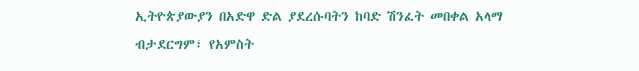ኢትዮጵያውያን በአድዋ ድል ያደረሱባትን ከባድ ሽንፈት መበቀል አላማ ብታደርግም፣ የአምስት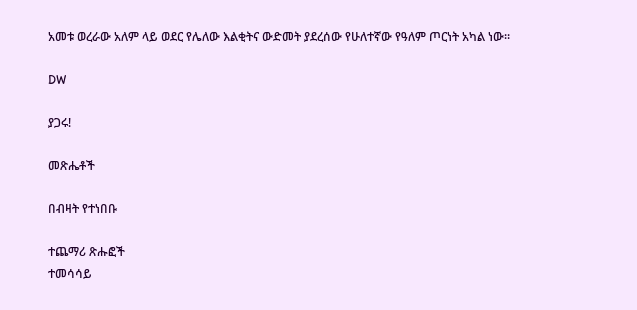አመቱ ወረራው አለም ላይ ወደር የሌለው እልቂትና ውድመት ያደረሰው የሁለተኛው የዓለም ጦርነት አካል ነው።

DW

ያጋሩ!

መጽሔቶች

በብዛት የተነበቡ

ተጨማሪ ጽሑፎች
ተመሳሳይ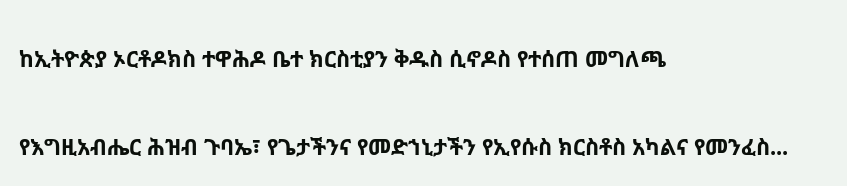ከኢትዮጵያ ኦርቶዶክስ ተዋሕዶ ቤተ ክርስቲያን ቅዱስ ሲኖዶስ የተሰጠ መግለጫ

የእግዚአብሔር ሕዝብ ጉባኤ፣ የጌታችንና የመድኀኒታችን የኢየሱስ ክርስቶስ አካልና የመንፈስ...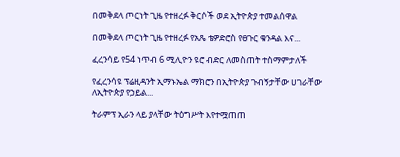በመቅደላ ጦርነት ጊዜ የተዘረፉ ቅርሶች ወደ ኢትዮጵያ ተመልሰዋል

በመቅደላ ጦርነት ጊዜ የተዘረፉ የአጼ ቴዎድሮስ የፀጉር ቁንዳል እና...

ፈረንሳይ የ54 ነጥብ 6 ሚሊዮን ዩሮ ብድር ለመስጠት ተስማምታለች

የፈረንሳዩ ፕሬዚዳንት ኢማኑኤል ማክሮን በኢትዮጵያ ጉብኝታቸው ሀገራቸው ለኢትዮጵያ የኃይል...

ትራምፕ ኢራን ላይ ያላቸው ትዕግሥት እየተሟጠጠ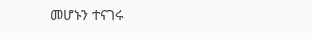መሆኑን ተናገሩ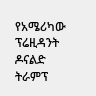የአሜሪካው ፕሬዚዳንት ዶናልድ ትራምፕ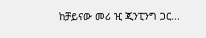ከቻይናው መሪ ዢ ጂንፒንግ ጋር...